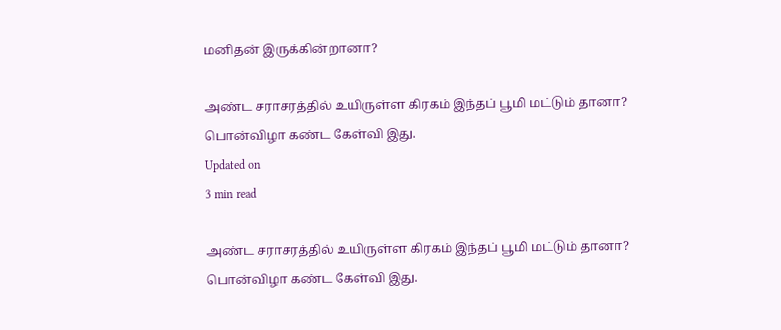மனிதன் இருக்கின்றானா?

அண்ட சராசரத்தில் உயிருள்ள கிரகம் இந்தப் பூமி மட்டும் தானா? பொன்விழா கண்ட கேள்வி இது.
Updated on
3 min read

அண்ட சராசரத்தில் உயிருள்ள கிரகம் இந்தப் பூமி மட்டும் தானா? பொன்விழா கண்ட கேள்வி இது.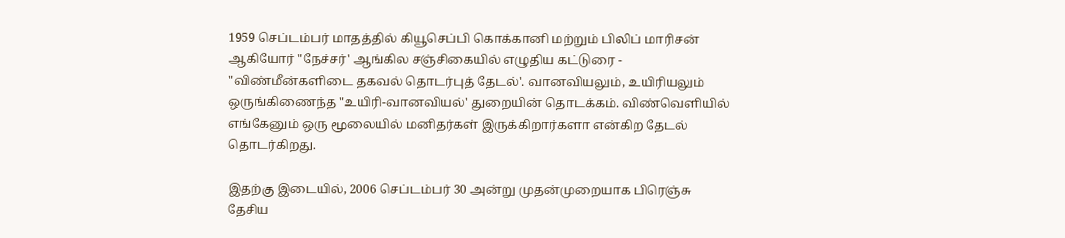1959 செப்டம்பர் மாதத்தில் கியூசெப்பி கொக்கானி மற்றும் பிலிப் மாரிசன் ஆகியோர் "நேச்சர்' ஆங்கில சஞ்சிகையில் எழுதிய கட்டுரை - "விண்மீன்களிடை தகவல் தொடர்புத் தேடல்'. வானவியலும், உயிரியலும் ஒருங்கிணைந்த "உயிரி-வானவியல்' துறையின் தொடக்கம். விண்வெளியில் எங்கேனும் ஒரு மூலையில் மனிதர்கள் இருக்கிறார்களா என்கிற தேடல் தொடர்கிறது.

இதற்கு இடையில், 2006 செப்டம்பர் 30 அன்று முதன்முறையாக பிரெஞ்சு தேசிய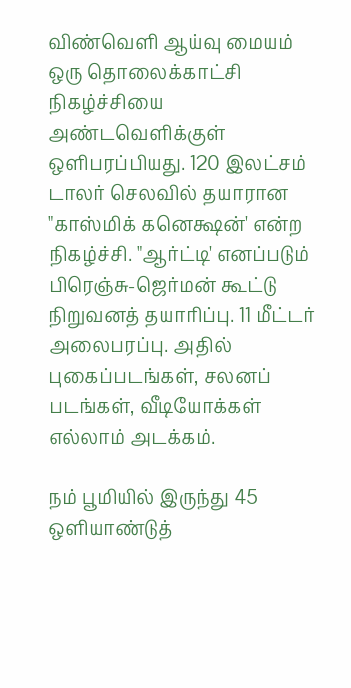விண்வெளி ஆய்வு மையம் ஒரு தொலைக்காட்சி நிகழ்ச்சியை அண்டவெளிக்குள் ஒளிபரப்பியது. 120 இலட்சம் டாலர் செலவில் தயாரான "காஸ்மிக் கனெக்ஷன்' என்ற நிகழ்ச்சி. "ஆர்ட்டி' எனப்படும் பிரெஞ்சு-ஜெர்மன் கூட்டு நிறுவனத் தயாரிப்பு. 11 மீட்டர் அலைபரப்பு. அதில் புகைப்படங்கள், சலனப் படங்கள், வீடியோக்கள் எல்லாம் அடக்கம்.

நம் பூமியில் இருந்து 45 ஒளியாண்டுத்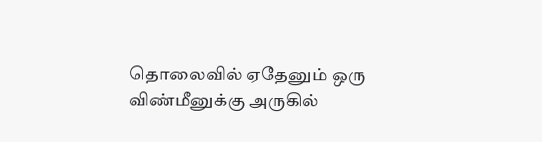தொலைவில் ஏதேனும் ஒரு விண்மீனுக்கு அருகில்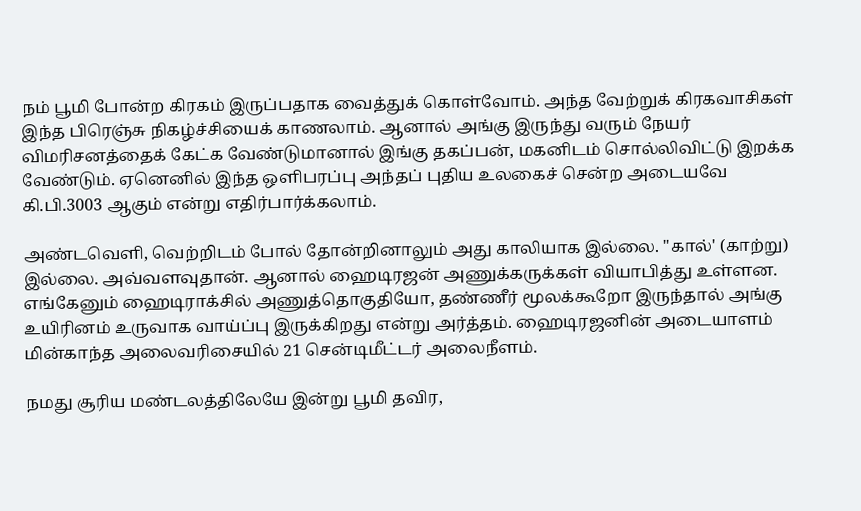நம் பூமி போன்ற கிரகம் இருப்பதாக வைத்துக் கொள்வோம். அந்த வேற்றுக் கிரகவாசிகள் இந்த பிரெஞ்சு நிகழ்ச்சியைக் காணலாம். ஆனால் அங்கு இருந்து வரும் நேயர் விமரிசனத்தைக் கேட்க வேண்டுமானால் இங்கு தகப்பன், மகனிடம் சொல்லிவிட்டு இறக்க வேண்டும். ஏனெனில் இந்த ஒளிபரப்பு அந்தப் புதிய உலகைச் சென்ற அடையவே கி.பி.3003 ஆகும் என்று எதிர்பார்க்கலாம்.

அண்டவெளி, வெற்றிடம் போல் தோன்றினாலும் அது காலியாக இல்லை. "கால்' (காற்று) இல்லை. அவ்வளவுதான். ஆனால் ஹைடிரஜன் அணுக்கருக்கள் வியாபித்து உள்ளன. எங்கேனும் ஹைடிராக்சில் அணுத்தொகுதியோ, தண்ணீர் மூலக்கூறோ இருந்தால் அங்கு உயிரினம் உருவாக வாய்ப்பு இருக்கிறது என்று அர்த்தம். ஹைடிரஜனின் அடையாளம் மின்காந்த அலைவரிசையில் 21 சென்டிமீட்டர் அலைநீளம்.

நமது சூரிய மண்டலத்திலேயே இன்று பூமி தவிர,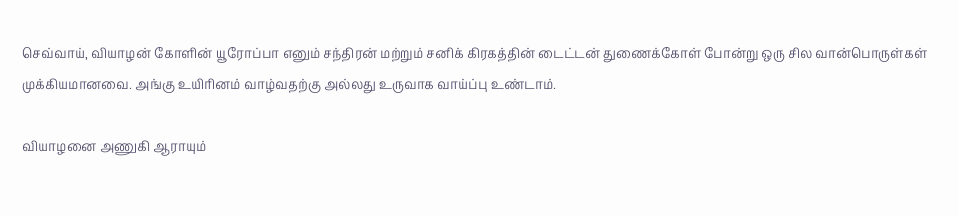செவ்வாய், வியாழன் கோளின் யூரோப்பா எனும் சந்திரன் மற்றும் சனிக் கிரகத்தின் டைட்டன் துணைக்கோள் போன்று ஒரு சில வான்பொருள்கள் முக்கியமானவை. அங்கு உயிரினம் வாழ்வதற்கு அல்லது உருவாக வாய்ப்பு உண்டாம்.

வியாழனை அணுகி ஆராயும்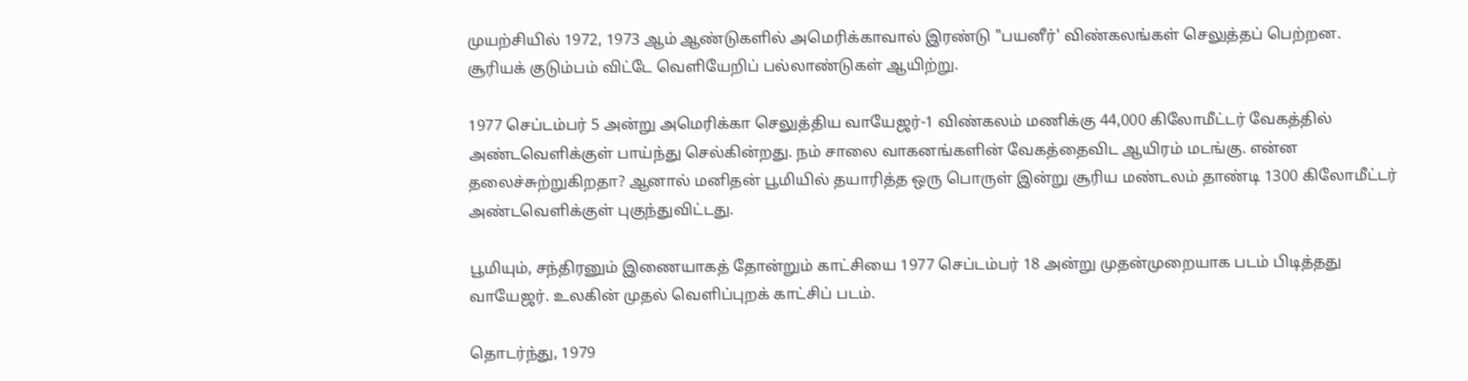முயற்சியில் 1972, 1973 ஆம் ஆண்டுகளில் அமெரிக்காவால் இரண்டு "பயனீர்' விண்கலங்கள் செலுத்தப் பெற்றன. சூரியக் குடும்பம் விட்டே வெளியேறிப் பல்லாண்டுகள் ஆயிற்று.

1977 செப்டம்பர் 5 அன்று அமெரிக்கா செலுத்திய வாயேஜர்-1 விண்கலம் மணிக்கு 44,000 கிலோமீட்டர் வேகத்தில் அண்டவெளிக்குள் பாய்ந்து செல்கின்றது. நம் சாலை வாகனங்களின் வேகத்தைவிட ஆயிரம் மடங்கு. என்ன தலைச்சுற்றுகிறதா? ஆனால் மனிதன் பூமியில் தயாரித்த ஒரு பொருள் இன்று சூரிய மண்டலம் தாண்டி 1300 கிலோமீட்டர் அண்டவெளிக்குள் புகுந்துவிட்டது.

பூமியும், சந்திரனும் இணையாகத் தோன்றும் காட்சியை 1977 செப்டம்பர் 18 அன்று முதன்முறையாக படம் பிடித்தது வாயேஜர். உலகின் முதல் வெளிப்புறக் காட்சிப் படம்.

தொடர்ந்து, 1979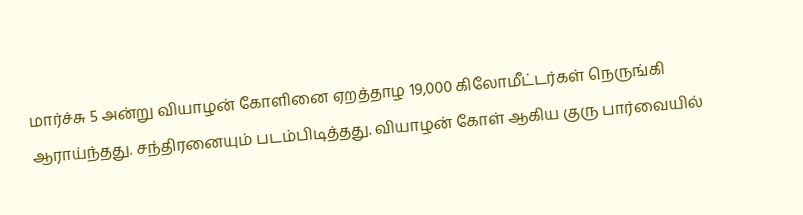மார்ச்சு 5 அன்று வியாழன் கோளினை ஏறத்தாழ 19,000 கிலோமீட்டர்கள் நெருங்கி ஆராய்ந்தது. சந்திரனையும் படம்பிடித்தது. வியாழன் கோள் ஆகிய குரு பார்வையில்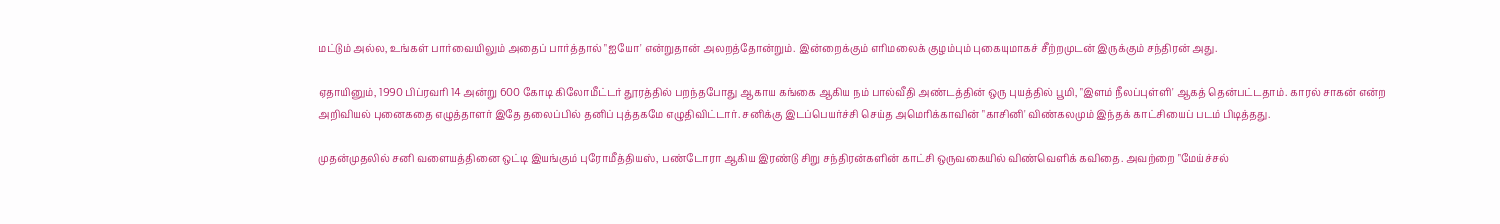மட்டும் அல்ல, உங்கள் பார்வையிலும் அதைப் பார்த்தால் "ஐயோ' என்றுதான் அலறத்தோன்றும். இன்றைக்கும் எரிமலைக் குழம்பும் புகையுமாகச் சீற்றமுடன் இருக்கும் சந்திரன் அது.

ஏதாயினும், 1990 பிப்ரவரி 14 அன்று 600 கோடி கிலோமீட்டர் தூரத்தில் பறந்தபோது ஆகாய கங்கை ஆகிய நம் பால்வீதி அண்டத்தின் ஒரு புயத்தில் பூமி, "இளம் நீலப்புள்ளி' ஆகத் தென்பட்டதாம். காரல் சாகன் என்ற அறிவியல் புனைகதை எழுத்தாளர் இதே தலைப்பில் தனிப் புத்தகமே எழுதிவிட்டார். சனிக்கு இடப்பெயர்ச்சி செய்த அமெரிக்காவின் "காசினி' விண்கலமும் இந்தக் காட்சியைப் படம் பிடித்தது.

முதன்முதலில் சனி வளையத்தினை ஒட்டி இயங்கும் புரோமீத்தியஸ், பண்டோரா ஆகிய இரண்டு சிறு சந்திரன்களின் காட்சி ஒருவகையில் விண்வெளிக் கவிதை. அவற்றை "மேய்ச்சல்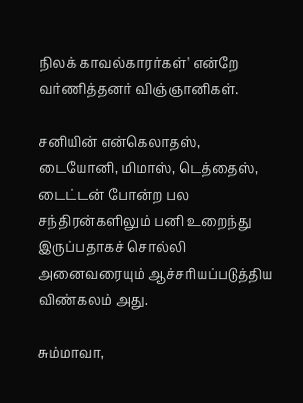நிலக் காவல்காரர்கள்' என்றே வர்ணித்தனர் விஞ்ஞானிகள்.

சனியின் என்கெலாதஸ், டையோனி, மிமாஸ், டெத்தைஸ், டைட்டன் போன்ற பல சந்திரன்களிலும் பனி உறைந்து இருப்பதாகச் சொல்லி அனைவரையும் ஆச்சரியப்படுத்திய விண்கலம் அது.

சும்மாவா,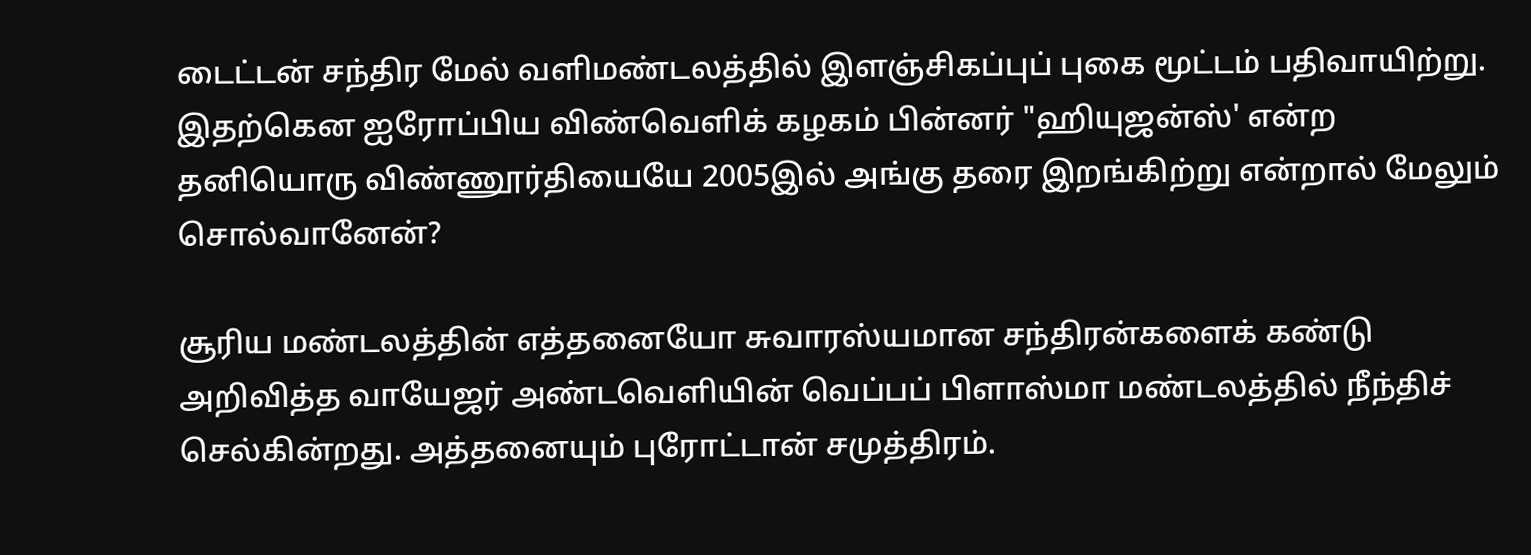டைட்டன் சந்திர மேல் வளிமண்டலத்தில் இளஞ்சிகப்புப் புகை மூட்டம் பதிவாயிற்று. இதற்கென ஐரோப்பிய விண்வெளிக் கழகம் பின்னர் "ஹியுஜன்ஸ்' என்ற தனியொரு விண்ணூர்தியையே 2005இல் அங்கு தரை இறங்கிற்று என்றால் மேலும் சொல்வானேன்?

சூரிய மண்டலத்தின் எத்தனையோ சுவாரஸ்யமான சந்திரன்களைக் கண்டு அறிவித்த வாயேஜர் அண்டவெளியின் வெப்பப் பிளாஸ்மா மண்டலத்தில் நீந்திச் செல்கின்றது. அத்தனையும் புரோட்டான் சமுத்திரம்.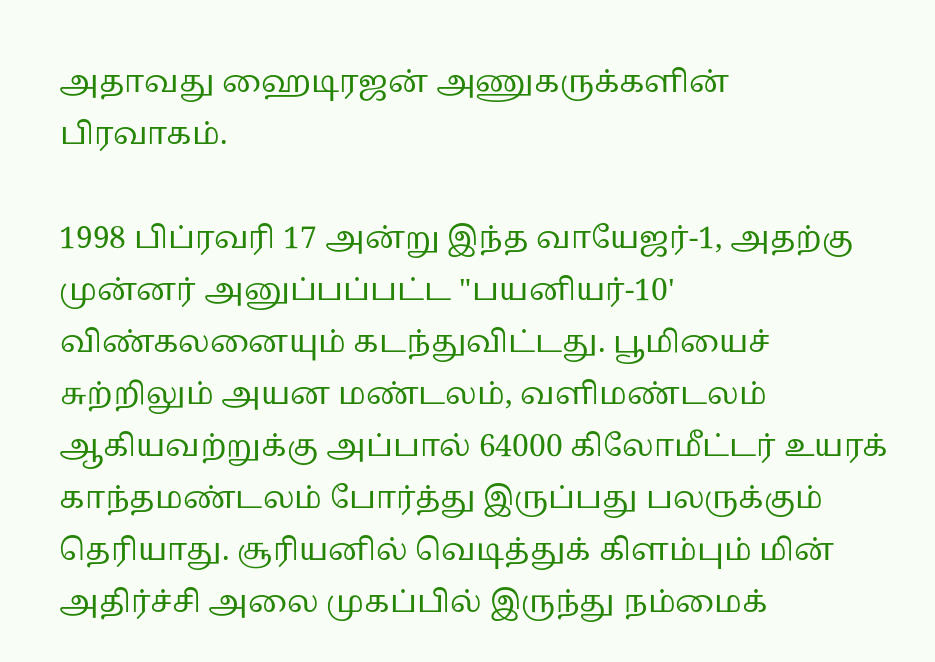அதாவது ஹைடிரஜன் அணுகருக்களின் பிரவாகம்.

1998 பிப்ரவரி 17 அன்று இந்த வாயேஜர்-1, அதற்கு முன்னர் அனுப்பப்பட்ட "பயனியர்-10' விண்கலனையும் கடந்துவிட்டது. பூமியைச் சுற்றிலும் அயன மண்டலம், வளிமண்டலம் ஆகியவற்றுக்கு அப்பால் 64000 கிலோமீட்டர் உயரக் காந்தமண்டலம் போர்த்து இருப்பது பலருக்கும் தெரியாது. சூரியனில் வெடித்துக் கிளம்பும் மின் அதிர்ச்சி அலை முகப்பில் இருந்து நம்மைக்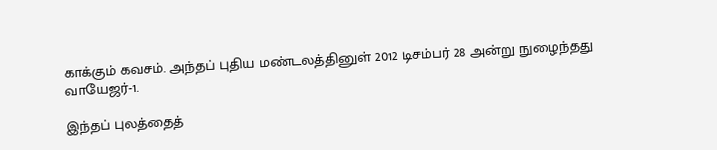காக்கும் கவசம். அந்தப் புதிய மண்டலத்தினுள் 2012 டிசம்பர் 28 அன்று நுழைந்தது வாயேஜர்-1.

இந்தப் புலத்தைத்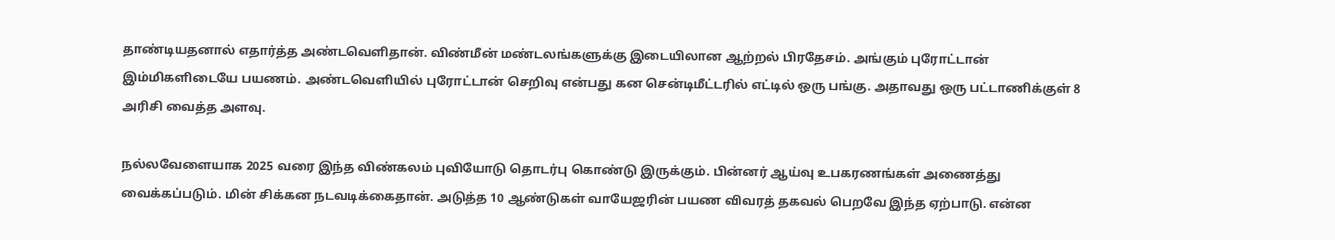தாண்டியதனால் எதார்த்த அண்டவெளிதான். விண்மீன் மண்டலங்களுக்கு இடையிலான ஆற்றல் பிரதேசம். அங்கும் புரோட்டான் இம்மிகளிடையே பயணம். அண்டவெளியில் புரோட்டான் செறிவு என்பது கன சென்டிமீட்டரில் எட்டில் ஒரு பங்கு. அதாவது ஒரு பட்டாணிக்குள் 8 அரிசி வைத்த அளவு.

நல்லவேளையாக 2025 வரை இந்த விண்கலம் புவியோடு தொடர்பு கொண்டு இருக்கும். பின்னர் ஆய்வு உபகரணங்கள் அணைத்து வைக்கப்படும். மின் சிக்கன நடவடிக்கைதான். அடுத்த 10 ஆண்டுகள் வாயேஜரின் பயண விவரத் தகவல் பெறவே இந்த ஏற்பாடு. என்ன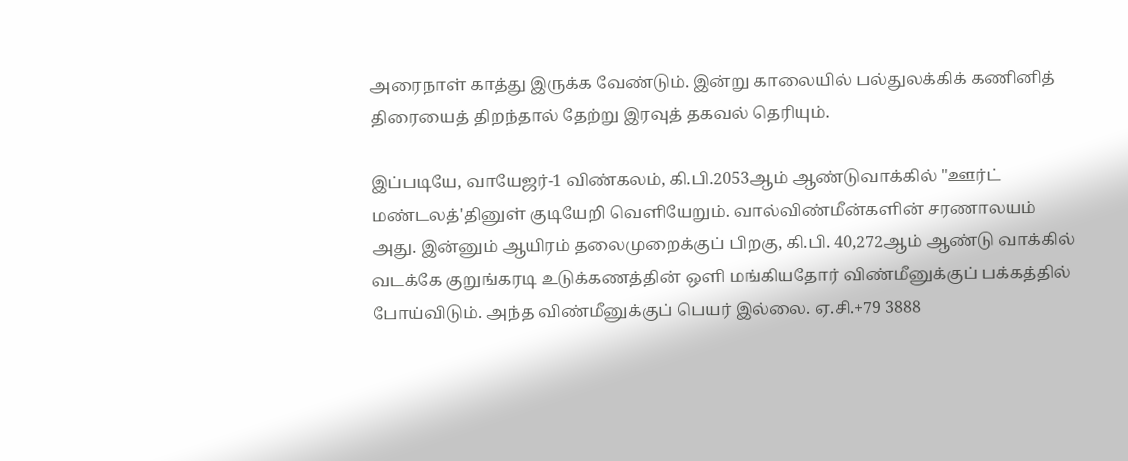அரைநாள் காத்து இருக்க வேண்டும். இன்று காலையில் பல்துலக்கிக் கணினித் திரையைத் திறந்தால் தேற்று இரவுத் தகவல் தெரியும்.

இப்படியே, வாயேஜர்-1 விண்கலம், கி.பி.2053ஆம் ஆண்டுவாக்கில் "ஊர்ட் மண்டலத்'தினுள் குடியேறி வெளியேறும். வால்விண்மீன்களின் சரணாலயம் அது. இன்னும் ஆயிரம் தலைமுறைக்குப் பிறகு, கி.பி. 40,272ஆம் ஆண்டு வாக்கில் வடக்கே குறுங்கரடி உடுக்கணத்தின் ஒளி மங்கியதோர் விண்மீனுக்குப் பக்கத்தில் போய்விடும். அந்த விண்மீனுக்குப் பெயர் இல்லை. ஏ.சி.+79 3888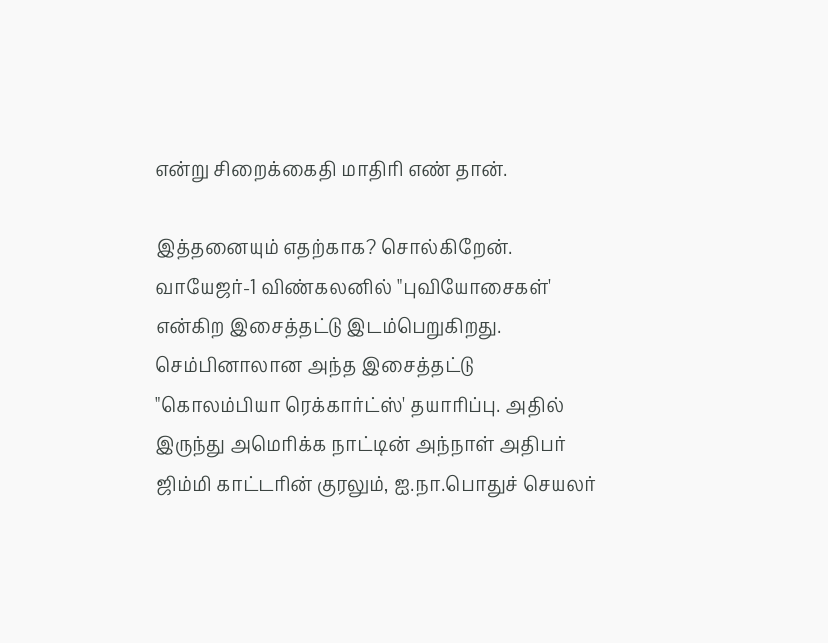என்று சிறைக்கைதி மாதிரி எண் தான்.

இத்தனையும் எதற்காக? சொல்கிறேன். வாயேஜர்-1 விண்கலனில் "புவியோசைகள்' என்கிற இசைத்தட்டு இடம்பெறுகிறது. செம்பினாலான அந்த இசைத்தட்டு "கொலம்பியா ரெக்கார்ட்ஸ்' தயாரிப்பு. அதில் இருந்து அமெரிக்க நாட்டின் அந்நாள் அதிபர் ஜிம்மி காட்டரின் குரலும், ஐ.நா.பொதுச் செயலர்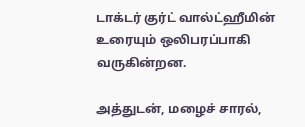டாக்டர் குர்ட் வால்ட்ஹீமின் உரையும் ஒலிபரப்பாகி வருகின்றன.

அத்துடன், மழைச் சாரல்,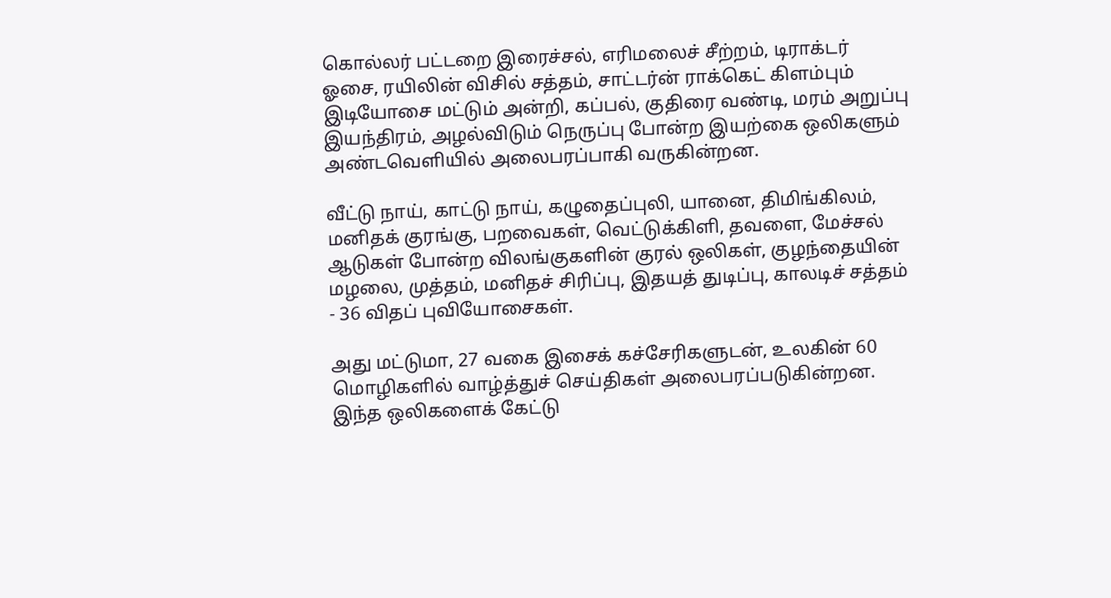கொல்லர் பட்டறை இரைச்சல், எரிமலைச் சீற்றம், டிராக்டர் ஓசை, ரயிலின் விசில் சத்தம், சாட்டர்ன் ராக்கெட் கிளம்பும் இடியோசை மட்டும் அன்றி, கப்பல், குதிரை வண்டி, மரம் அறுப்பு இயந்திரம், அழல்விடும் நெருப்பு போன்ற இயற்கை ஒலிகளும் அண்டவெளியில் அலைபரப்பாகி வருகின்றன.

வீட்டு நாய், காட்டு நாய், கழுதைப்புலி, யானை, திமிங்கிலம், மனிதக் குரங்கு, பறவைகள், வெட்டுக்கிளி, தவளை, மேச்சல் ஆடுகள் போன்ற விலங்குகளின் குரல் ஒலிகள், குழந்தையின் மழலை, முத்தம், மனிதச் சிரிப்பு, இதயத் துடிப்பு, காலடிச் சத்தம் - 36 விதப் புவியோசைகள்.

அது மட்டுமா, 27 வகை இசைக் கச்சேரிகளுடன், உலகின் 60 மொழிகளில் வாழ்த்துச் செய்திகள் அலைபரப்படுகின்றன. இந்த ஒலிகளைக் கேட்டு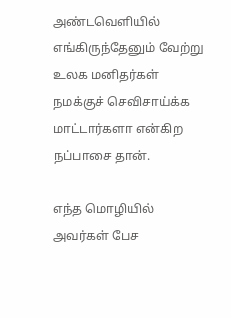அண்டவெளியில் எங்கிருந்தேனும் வேற்று உலக மனிதர்கள் நமக்குச் செவிசாய்க்க மாட்டார்களா என்கிற நப்பாசை தான்.

எந்த மொழியில் அவர்கள் பேச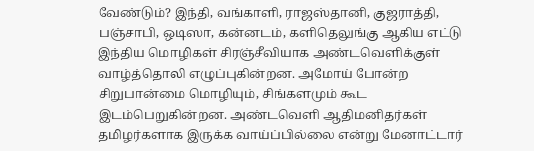வேண்டும்? இந்தி, வங்காளி, ராஜஸ்தானி, குஜராத்தி, பஞ்சாபி, ஒடிஸா, கன்னடம், களிதெலுங்கு ஆகிய எட்டு இந்திய மொழிகள் சிரஞ்சீவியாக அண்டவெளிக்குள் வாழ்த்தொலி எழுப்புகின்றன. அமோய் போன்ற சிறுபான்மை மொழியும், சிங்களமும் கூட இடம்பெறுகின்றன. அண்டவெளி ஆதிமனிதர்கள் தமிழர்களாக இருக்க வாய்ப்பில்லை என்று மேனாட்டார்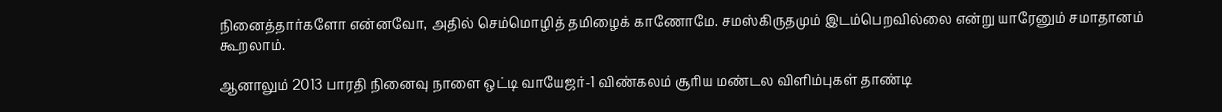நினைத்தார்களோ என்னவோ, அதில் செம்மொழித் தமிழைக் காணோமே. சமஸ்கிருதமும் இடம்பெறவில்லை என்று யாரேனும் சமாதானம் கூறலாம்.

ஆனாலும் 2013 பாரதி நினைவு நாளை ஒட்டி வாயேஜர்-1 விண்கலம் சூரிய மண்டல விளிம்புகள் தாண்டி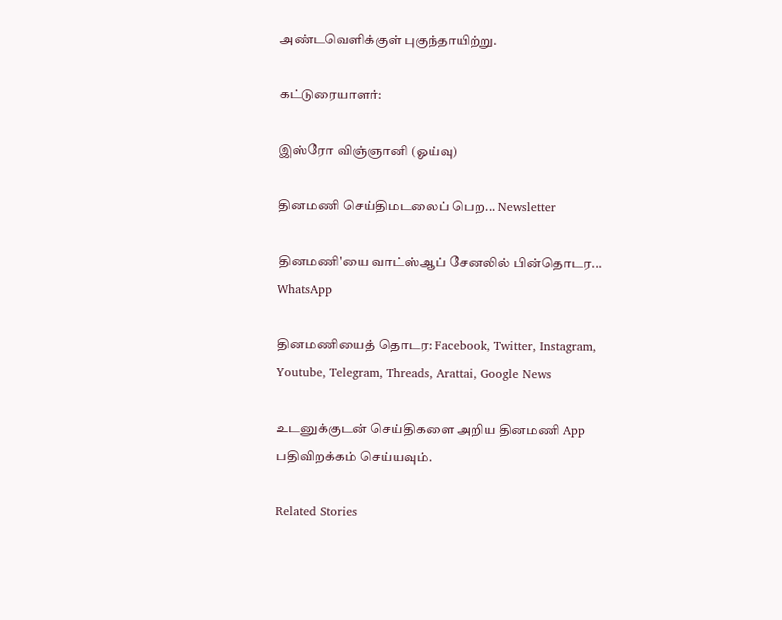அண்டவெளிக்குள் புகுந்தாயிற்று.

கட்டுரையாளர்:

இஸ்ரோ விஞ்ஞானி (ஓய்வு)

தினமணி செய்திமடலைப் பெற... Newsletter

தினமணி'யை வாட்ஸ்ஆப் சேனலில் பின்தொடர... WhatsApp

தினமணியைத் தொடர: Facebook, Twitter, Instagram, Youtube, Telegram, Threads, Arattai, Google News

உடனுக்குடன் செய்திகளை அறிய தினமணி App பதிவிறக்கம் செய்யவும்.

Related Stories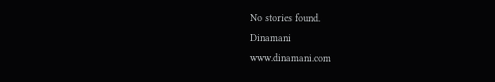No stories found.
Dinamani
www.dinamani.com